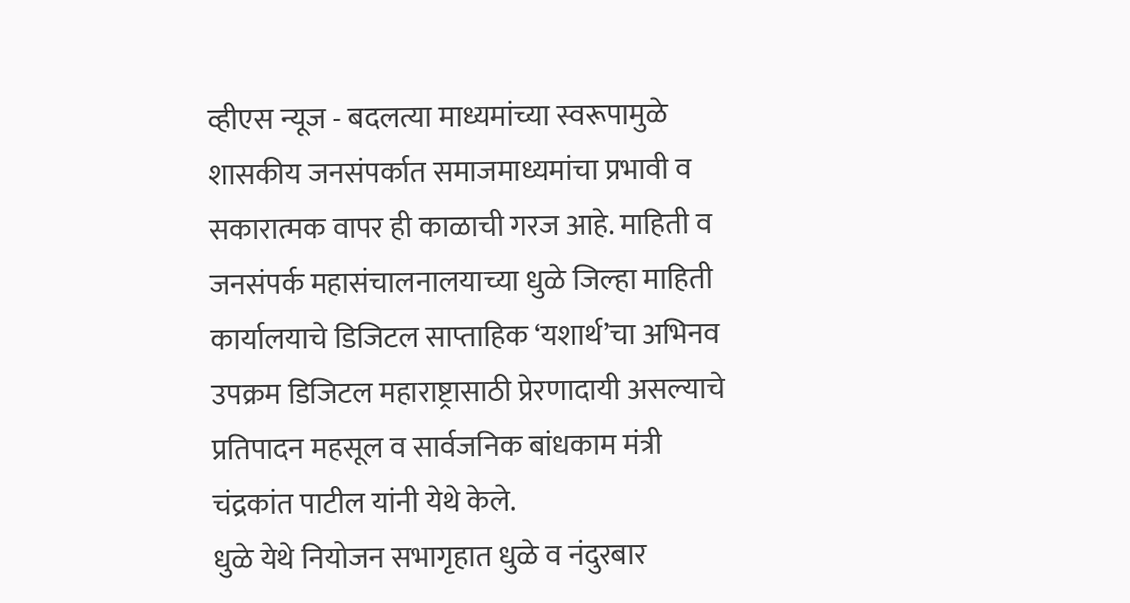व्हीएस न्यूज - बदलत्या माध्यमांच्या स्वरूपामुळे शासकीय जनसंपर्कात समाजमाध्यमांचा प्रभावी व सकारात्मक वापर ही काळाची गरज आहे. माहिती व जनसंपर्क महासंचालनालयाच्या धुळे जिल्हा माहिती कार्यालयाचे डिजिटल साप्ताहिक ‘यशार्थ’चा अभिनव उपक्रम डिजिटल महाराष्ट्रासाठी प्रेरणादायी असल्याचे प्रतिपादन महसूल व सार्वजनिक बांधकाम मंत्री चंद्रकांत पाटील यांनी येथे केले.
धुळे येथे नियोजन सभागृहात धुळे व नंदुरबार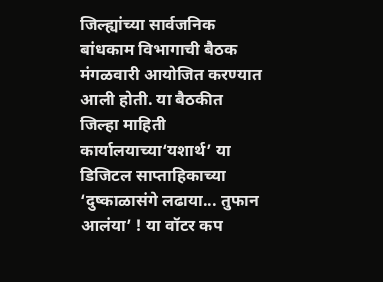जिल्ह्यांच्या सार्वजनिक बांधकाम विभागाची बैठक मंगळवारी आयोजित करण्यात आली होती. या बैठकीत जिल्हा माहिती कार्यालयाच्या‘यशार्थ’ या डिजिटल साप्ताहिकाच्या ‘दुष्काळासंगे लढाया... तुफान आलंया’ ! या वॉटर कप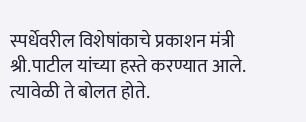स्पर्धेवरील विशेषांकाचे प्रकाशन मंत्री श्री.पाटील यांच्या हस्ते करण्यात आले. त्यावेळी ते बोलत होते.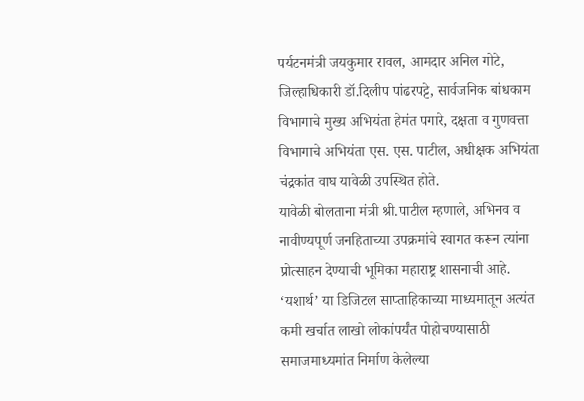पर्यटनमंत्री जयकुमार रावल, आमदार अनिल गोटे, जिल्हाधिकारी डॉ.दिलीप पांढरपट्टे, सार्वजनिक बांधकाम विभागाचे मुख्य अभियंता हेमंत पगारे, दक्षता व गुणवत्ता विभागाचे अभियंता एस. एस. पाटील, अधीक्षक अभियंता चंद्रकांत वाघ यावेळी उपस्थित होते.
यावेळी बोलताना मंत्री श्री.पाटील म्हणाले, अभिनव व नावीण्यपूर्ण जनहिताच्या उपक्रमांचे स्वागत करून त्यांना प्रोत्साहन देण्याची भूमिका महाराष्ट्र शासनाची आहे. ‘यशार्थ’ या डिजिटल साप्ताहिकाच्या माध्यमातून अत्यंत कमी खर्चात लाखो लोकांपर्यंत पोहोचण्यासाठी समाजमाध्यमांत निर्माण केलेल्या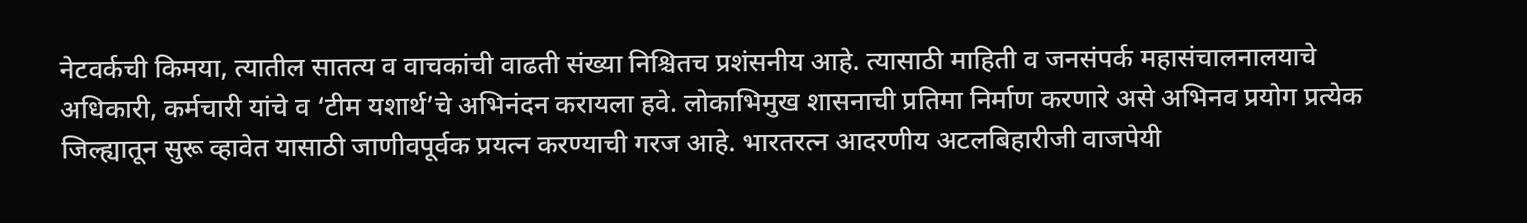नेटवर्कची किमया, त्यातील सातत्य व वाचकांची वाढती संख्या निश्चितच प्रशंसनीय आहे. त्यासाठी माहिती व जनसंपर्क महासंचालनालयाचे अधिकारी, कर्मचारी यांचे व ‘टीम यशार्थ’चे अभिनंदन करायला हवे. लोकाभिमुख शासनाची प्रतिमा निर्माण करणारे असे अभिनव प्रयोग प्रत्येक जिल्ह्यातून सुरू व्हावेत यासाठी जाणीवपूर्वक प्रयत्न करण्याची गरज आहे. भारतरत्न आदरणीय अटलबिहारीजी वाजपेयी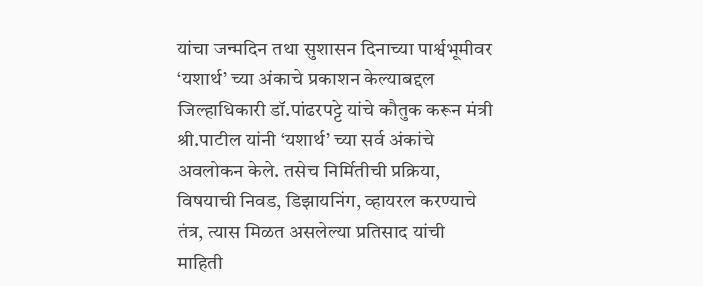यांचा जन्मदिन तथा सुशासन दिनाच्या पार्श्वभूमीवर ‘यशार्थ’ च्या अंकाचे प्रकाशन केल्याबद्दल जिल्हाधिकारी डॉ.पांढरपट्टे यांचे कौतुक करून मंत्री श्री.पाटील यांनी ‘यशार्थ’ च्या सर्व अंकांचे अवलोकन केले. तसेच निर्मितीची प्रक्रिया, विषयाची निवड, डिझायनिंग, व्हायरल करण्याचे तंत्र, त्यास मिळत असलेल्या प्रतिसाद यांची माहिती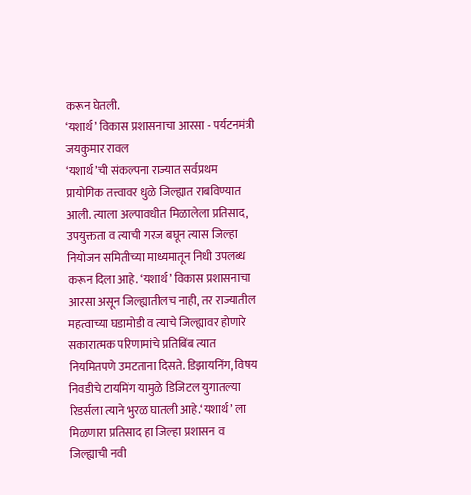करून घेतली.
‘यशार्थ’ विकास प्रशासनाचा आरसा - पर्यटनमंत्री जयकुमार रावल
‘यशार्थ’ची संकल्पना राज्यात सर्वप्रथम प्रायोगिक तत्त्वावर धुळे जिल्ह्यात राबविण्यात आली. त्याला अल्पावधीत मिळालेला प्रतिसाद, उपयुक्तता व त्याची गरज बघून त्यास जिल्हा नियोजन समितीच्या माध्यमातून निधी उपलब्ध करून दिला आहे. ‘यशार्थ’ विकास प्रशासनाचा आरसा असून जिल्ह्यातीलच नाही, तर राज्यातील महत्वाच्या घडामोडी व त्याचे जिल्ह्यावर होणारे सकारात्मक परिणामांचे प्रतिबिंब त्यात नियमितपणे उमटताना दिसते. डिझायनिंग, विषय निवडीचे टायमिंग यामुळे डिजिटल युगातल्या रिडर्सला त्याने भुरळ घातली आहे.‘यशार्थ’ ला मिळणारा प्रतिसाद हा जिल्हा प्रशासन व जिल्ह्याची नवी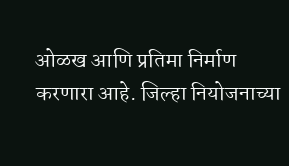ओळख आणि प्रतिमा निर्माण करणारा आहे. जिल्हा नियोजनाच्या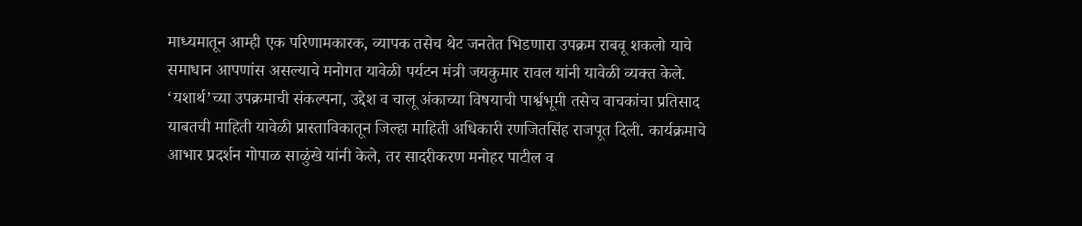माध्यमातून आम्ही एक परिणामकारक, व्यापक तसेच थेट जनतेत भिडणारा उपक्रम राबवू शकलो याचे समाधान आपणांस असल्याचे मनोगत यावेळी पर्यटन मंत्री जयकुमार रावल यांनी यावेळी व्यक्त केले. ‘यशार्थ’च्या उपक्रमाची संकल्पना, उद्देश व चालू अंकाच्या विषयाची पार्श्वभूमी तसेच वाचकांचा प्रतिसाद याबतची माहिती यावेळी प्रास्ताविकातून जिल्हा माहिती अधिकारी रणजितसिंह राजपूत दिली. कार्यक्रमाचे आभार प्रदर्शन गोपाळ साळुंखे यांनी केले, तर सादरीकरण मनोहर पाटील व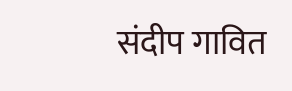संदीप गावित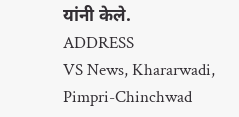यांनी केले.
ADDRESS
VS News, Khararwadi,
Pimpri-Chinchwad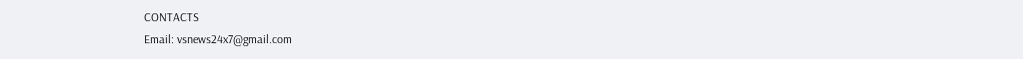CONTACTS
Email: vsnews24x7@gmail.com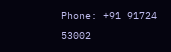Phone: +91 91724 53002